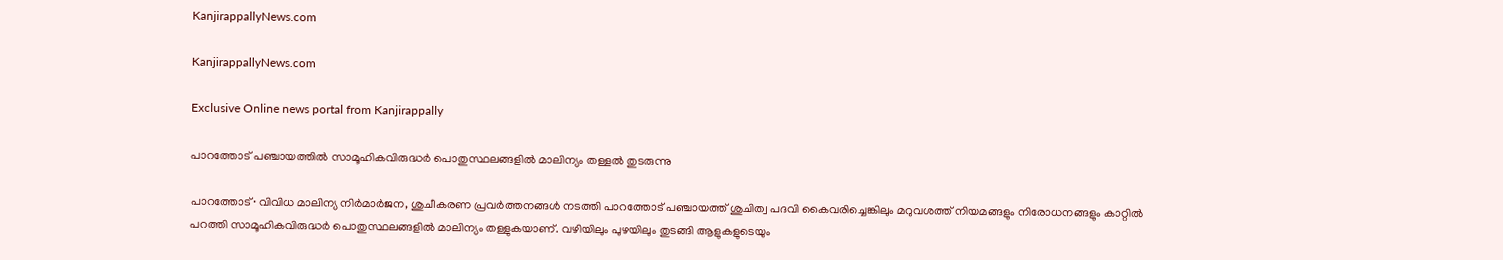KanjirappallyNews.com

KanjirappallyNews.com

Exclusive Online news portal from Kanjirappally

പാറത്തോട് പഞ്ചായത്തിൽ സാമൂഹികവിരുദ്ധർ പൊതുസ്ഥലങ്ങളിൽ മാലിന്യം തള്ളൽ തുടരുന്നു

പാറത്തോട്∙ വിവിധ മാലിന്യ നിർമാർജന, ശുചീകരണ പ്രവർത്തനങ്ങൾ നടത്തി പാറത്തോട് പഞ്ചായത്ത്‍ ശുചിത്വ പദവി കൈവരിച്ചെങ്കിലും മറുവശത്ത് നിയമങ്ങളും നിരോധനങ്ങളും കാറ്റിൽ പറത്തി സാമൂഹികവിരുദ്ധർ പൊതുസ്ഥലങ്ങളിൽ മാലിന്യം തള്ളുകയാണ്. വഴിയിലും പുഴയിലും തുടങ്ങി ആളുകളുടെയും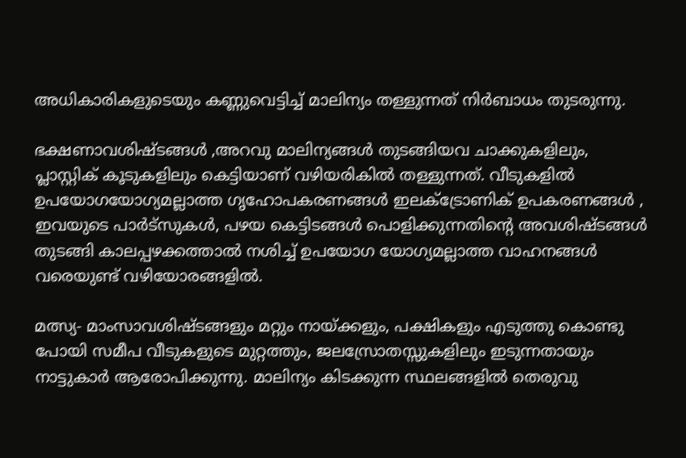അധികാരികളുടെയും കണ്ണുവെട്ടിച്ച് മാലിന്യം തള്ളുന്നത് നിർബാധം തുടരുന്നു.

ഭക്ഷണാവശിഷ്ടങ്ങൾ ,അറവു മാലിന്യങ്ങൾ തുടങ്ങിയവ ചാക്കുകളിലും, പ്ലാസ്റ്റിക് കൂടുകളിലും കെട്ടിയാണ് വഴിയരികിൽ തള്ളുന്നത്. വീടുകളിൽ ഉപയോഗയോഗ്യമല്ലാത്ത ഗൃഹോപകരണങ്ങൾ ഇലക്ട്രോണിക് ഉപകരണങ്ങൾ , ഇവയുടെ പാർട്സുകൾ, പഴയ കെട്ടിടങ്ങൾ പൊളിക്കുന്നതിന്റെ അവശിഷ്ടങ്ങൾ തുടങ്ങി കാലപ്പഴക്കത്താൽ നശിച്ച് ഉപയോഗ യോഗ്യമല്ലാത്ത വാഹനങ്ങൾ വരെയുണ്ട് വഴിയോരങ്ങളിൽ.

മത്സ്യ- മാംസാവശിഷ്ടങ്ങളും മറ്റും നായ്ക്കളും, പക്ഷികളും എടുത്തു കൊണ്ടു പോയി സമീപ വീടുകളുടെ മുറ്റത്തും, ജലസ്രോതസ്സുകളിലും ഇടുന്നതായും നാട്ടുകാർ ആരോപിക്കുന്നു. മാലിന്യം കിടക്കുന്ന സ്ഥലങ്ങളിൽ തെരുവു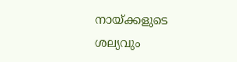നായ്ക്കളുടെ ശല്യവും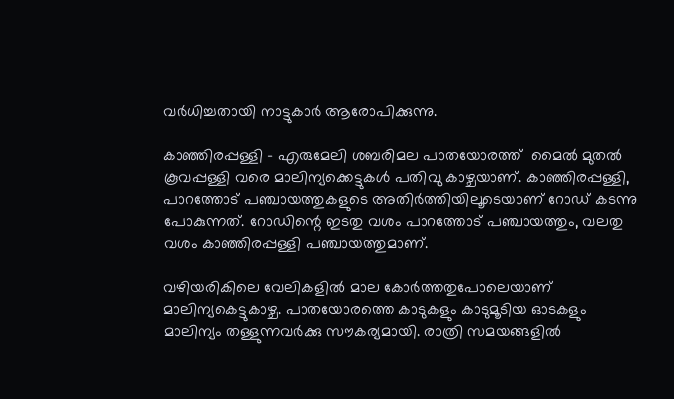വർധിച്ചതായി നാട്ടുകാർ ആരോപിക്കുന്നു.

കാഞ്ഞിരപ്പള്ളി – എരുമേലി ശബരിമല പാതയോരത്ത് ‍ മൈൽ മുതൽ കൂവപ്പള്ളി വരെ മാലിന്യക്കെട്ടുകൾ പതിവു കാഴ്ചയാണ്. കാഞ്ഞിരപ്പള്ളി, പാറത്തോട് പഞ്ചായത്തുകളുടെ അതിർത്തിയിലൂടെയാണ് റോഡ് കടന്നു പോകുന്നത്. റോഡിന്റെ ഇടതു വശം പാറത്തോട് പഞ്ചായത്തും, വലതു വശം കാഞ്ഞിരപ്പള്ളി പഞ്ചായത്തുമാണ്.

വഴിയരികിലെ വേലികളിൽ മാല കോർത്തതുപോലെയാണ് മാലിന്യകെട്ടുകാഴ്ച. പാതയോരത്തെ കാടുകളും കാടുമൂടിയ ഓടകളും മാലിന്യം തള്ളുന്നവർക്കു സൗകര്യമായി. രാത്രി സമയങ്ങളിൽ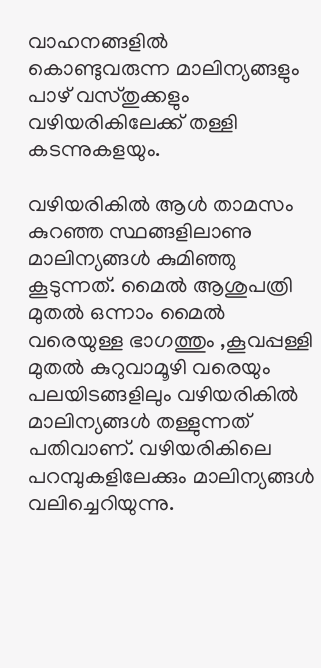വാഹനങ്ങളിൽ കൊണ്ടുവരുന്ന മാലിന്യങ്ങളും പാഴ് വസ്തുക്കളും വഴിയരികിലേക്ക് തള്ളി കടന്നുകളയും.

വഴിയരികിൽ ആൾ താമസം കുറഞ്ഞ സ്ഥങ്ങളിലാണു മാലിന്യങ്ങൾ കുമിഞ്ഞു കൂടുന്നത്. മൈൽ ആശുപത്രി മുതൽ ഒന്നാം മൈൽ വരെയുള്ള ഭാഗത്തും ,കൂവപ്പള്ളി മുതൽ കുറുവാമൂഴി വരെയും പലയിടങ്ങളിലും വഴിയരികിൽ മാലിന്യങ്ങൾ തള്ളുന്നത് പതിവാണ്. വഴിയരികിലെ പറമ്പുകളിലേക്കും മാലിന്യങ്ങൾ വലിച്ചെറിയുന്നു.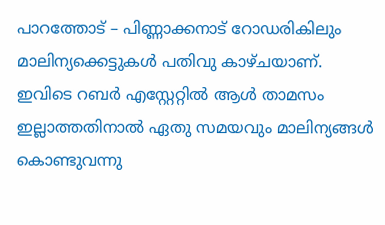പാറത്തോട് – പിണ്ണാക്കനാട് റോഡരികിലും മാലിന്യക്കെട്ടുകൾ പതിവു കാഴ്ചയാണ്. ഇവിടെ റബർ എസ്റ്റേറ്റിൽ ആൾ താമസം ഇല്ലാത്തതിനാൽ ഏതു സമയവും മാലിന്യങ്ങൾ കൊണ്ടുവന്നു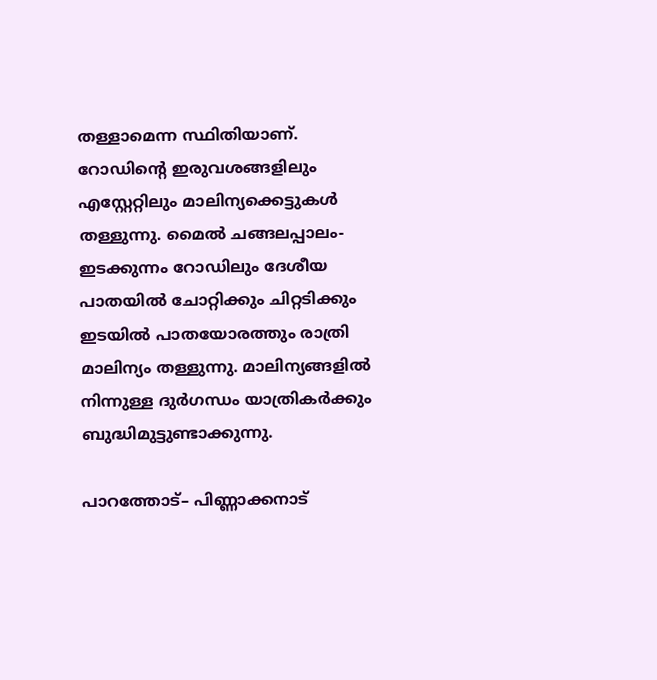തള്ളാമെന്ന സ്ഥിതിയാണ്. റോഡിന്റെ ഇരുവശങ്ങളിലും എസ്റ്റേറ്റിലും മാലിന്യക്കെട്ടുകൾ തള്ളുന്നു. മൈൽ ചങ്ങലപ്പാലം- ഇടക്കുന്നം റോഡിലും ദേശീയ പാതയിൽ ചോറ്റിക്കും ചിറ്റടിക്കും ഇടയിൽ പാതയോരത്തും രാത്രി മാലിന്യം തള്ളുന്നു. മാലിന്യങ്ങളിൽ നിന്നുള്ള ദുർഗന്ധം യാത്രികർക്കും ബുദ്ധിമുട്ടുണ്ടാക്കുന്നു.

പാറത്തോട്– പിണ്ണാക്കനാട്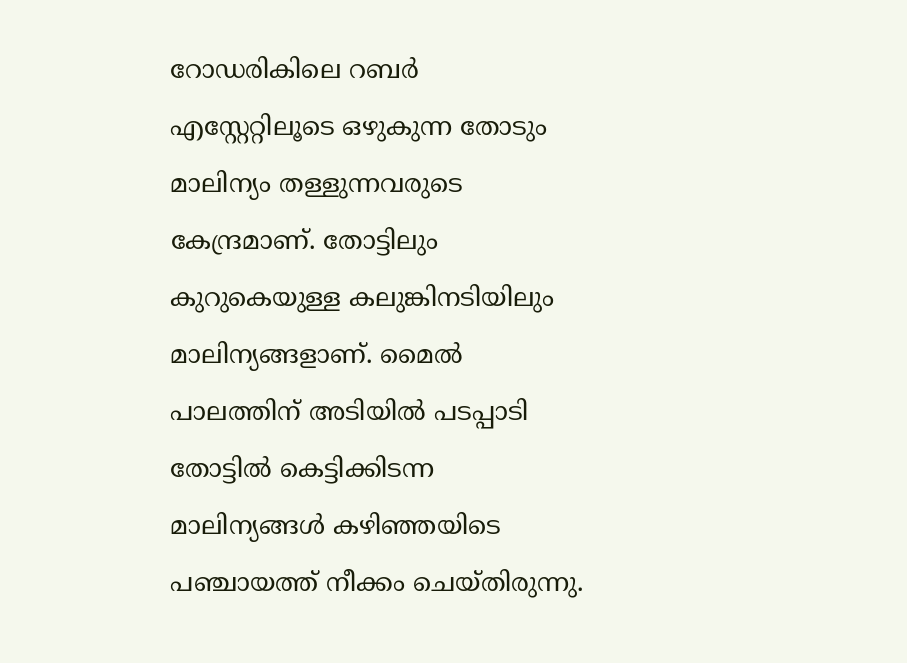റോഡരികിലെ റബർ എസ്റ്റേറ്റിലൂടെ ഒഴുകുന്ന തോടും മാലിന്യം തള്ളുന്നവരുടെ കേന്ദ്രമാണ്. തോട്ടിലും കുറുകെയുള്ള കലുങ്കിനടിയിലും മാലിന്യങ്ങളാണ്. മൈൽ പാലത്തിന് അടിയിൽ പടപ്പാടി തോട്ടിൽ കെട്ടിക്കിടന്ന മാലിന്യങ്ങൾ കഴിഞ്ഞയിടെ പഞ്ചായത്ത് നീക്കം ചെയ്തിരുന്നു.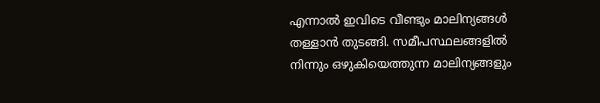എന്നാൽ ഇവിടെ വീണ്ടും മാലിന്യങ്ങൾ തള്ളാൻ തുടങ്ങി. സമീപസ്ഥലങ്ങളിൽ നിന്നും ഒഴുകിയെത്തുന്ന മാലിന്യങ്ങളും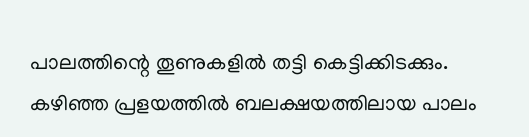പാലത്തിന്റെ തൂണുകളിൽ തട്ടി കെട്ടിക്കിടക്കും. കഴിഞ്ഞ പ്രളയത്തിൽ ബലക്ഷയത്തിലായ പാലം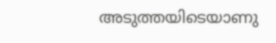അടുത്തയിടെയാണു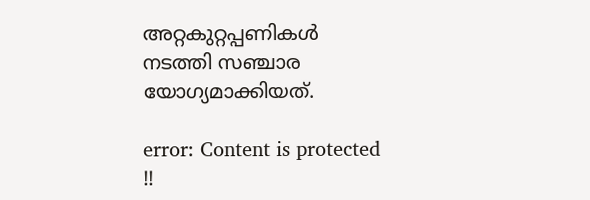അറ്റകുറ്റപ്പണികൾ നടത്തി സഞ്ചാര യോഗ്യമാക്കിയത്.

error: Content is protected !!